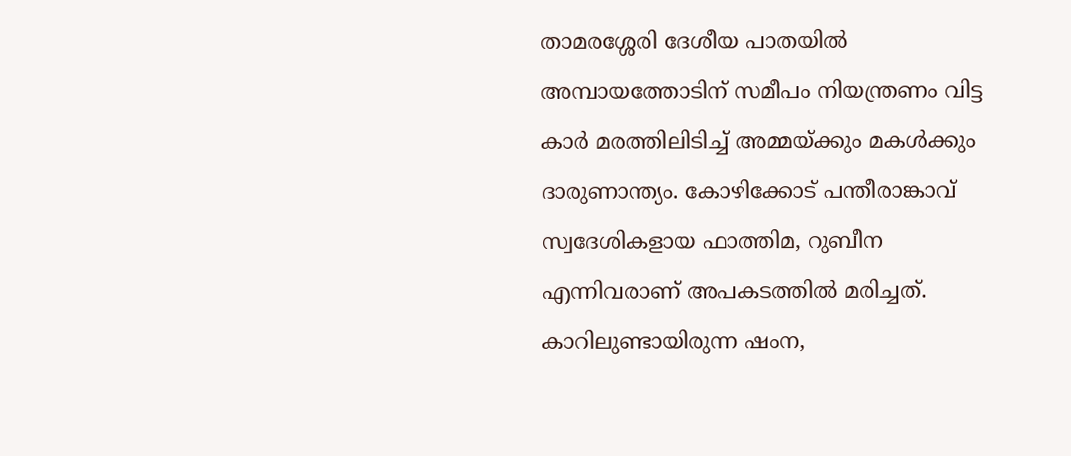താമരശ്ശേരി ദേശീയ പാതയിൽ അമ്പായത്തോടിന് സമീപം നിയന്ത്രണം വിട്ട കാർ മരത്തിലിടിച്ച് അമ്മയ്ക്കും മകൾക്കും ദാരുണാന്ത്യം. കോഴിക്കോട് പന്തീരാങ്കാവ് സ്വദേശികളായ ഫാത്തിമ, റുബീന എന്നിവരാണ് അപകടത്തിൽ മരിച്ചത്. കാറിലുണ്ടായിരുന്ന ഷംന,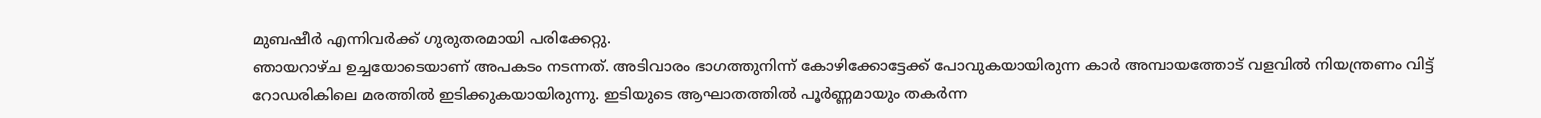മുബഷീർ എന്നിവർക്ക് ഗുരുതരമായി പരിക്കേറ്റു.
ഞായറാഴ്ച ഉച്ചയോടെയാണ് അപകടം നടന്നത്. അടിവാരം ഭാഗത്തുനിന്ന് കോഴിക്കോട്ടേക്ക് പോവുകയായിരുന്ന കാർ അമ്പായത്തോട് വളവിൽ നിയന്ത്രണം വിട്ട് റോഡരികിലെ മരത്തിൽ ഇടിക്കുകയായിരുന്നു. ഇടിയുടെ ആഘാതത്തിൽ പൂർണ്ണമായും തകർന്ന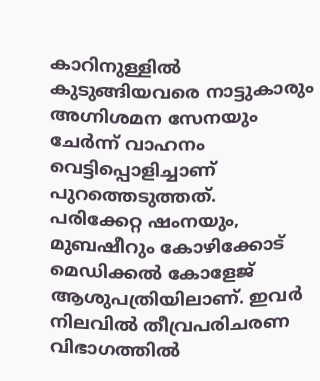കാറിനുള്ളിൽ കുടുങ്ങിയവരെ നാട്ടുകാരും അഗ്നിശമന സേനയും ചേർന്ന് വാഹനം വെട്ടിപ്പൊളിച്ചാണ് പുറത്തെടുത്തത്.
പരിക്കേറ്റ ഷംനയും, മുബഷീറും കോഴിക്കോട് മെഡിക്കൽ കോളേജ് ആശുപത്രിയിലാണ്. ഇവർ നിലവിൽ തീവ്രപരിചരണ വിഭാഗത്തിൽ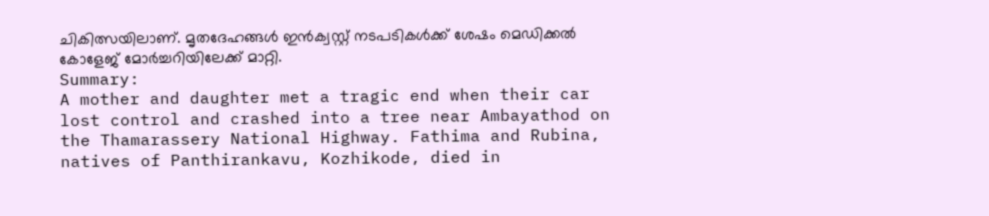ചികിത്സയിലാണ്. മൃതദേഹങ്ങൾ ഇൻക്വസ്റ്റ് നടപടികൾക്ക് ശേഷം മെഡിക്കൽ കോളേജ് മോർച്ചറിയിലേക്ക് മാറ്റി.
Summary:
A mother and daughter met a tragic end when their car lost control and crashed into a tree near Ambayathod on the Thamarassery National Highway. Fathima and Rubina, natives of Panthirankavu, Kozhikode, died in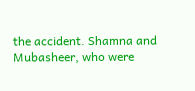the accident. Shamna and Mubasheer, who were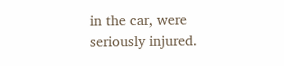in the car, were seriously injured.